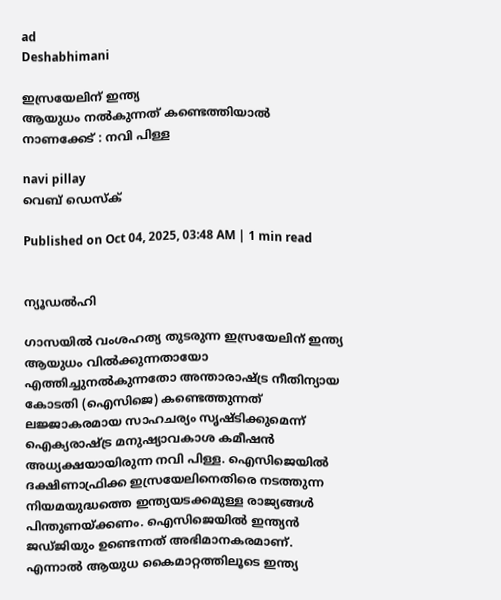ad
Deshabhimani

ഇസ്രയേലിന് ഇന്ത്യ
ആയുധം നൽകുന്നത്‌ കണ്ടെത്തിയാല്‍ നാണക്കേട്‌ : നവി പിള്ള

navi pillay
വെബ് ഡെസ്ക്

Published on Oct 04, 2025, 03:48 AM | 1 min read


ന്യൂഡൽഹി

ഗാസയില്‍ വംശഹത്യ തുടരുന്ന ഇസ്രയേലിന് ഇന്ത്യ ആയുധം വിൽക്കുന്നതായോ എത്തിച്ചുനല്‍കുന്നതോ അന്താരാഷ്‌ട്ര നീതിന്യായ കോടതി (ഐസിജെ) കണ്ടെത്തുന്നത് ലജ്ജാകരമായ സാഹചര്യം സൃഷ്‌ടിക്കുമെന്ന് ഐക്യരാഷ്‌ട്ര മനുഷ്യാവകാശ കമീഷന്‍ അധ്യക്ഷയായിരുന്ന നവി പിള്ള. ഐസിജെയില്‍ ദക്ഷിണാഫ്രിക്ക ഇസ്രയേലിനെതിരെ നടത്തുന്ന നിയമയുദ്ധത്തെ ഇന്ത്യയടക്കമുള്ള രാജ്യങ്ങള്‍ പിന്തുണയ്‌ക്കണം. ഐസിജെയില്‍ ഇന്ത്യന്‍ ജഡ്‌ജിയും ഉണ്ടെന്നത് അഭിമാനകരമാണ്. എന്നാല്‍ ആയുധ കൈമാറ്റത്തിലൂടെ ഇന്ത്യ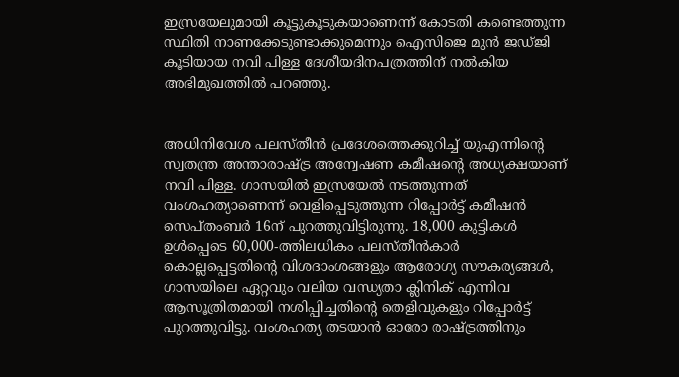ഇസ്രയേലുമായി കൂട്ടുകൂടുകയാണെന്ന് കോടതി കണ്ടെത്തുന്ന സ്ഥിതി നാണക്കേടുണ്ടാക്കുമെന്നും ഐസിജെ മുന്‍ ജഡ്‌ജി കൂടിയായ നവി പിള്ള ദേശീയദിനപത്രത്തിന് നല്‍കിയ അഭിമുഖത്തില്‍ പറഞ്ഞു.


അധിനിവേശ പലസ്‌തീൻ പ്രദേശത്തെക്കുറിച്ച്‌ യുഎന്നിന്റെ സ്വതന്ത്ര അന്താരാഷ്‌ട്ര അന്വേഷണ കമീഷന്റെ അധ്യക്ഷയാണ് നവി പിള്ള. ഗാസയില്‍ ഇസ്രയേല്‍ നടത്തുന്നത് വംശഹത്യാണെന്ന് വെളിപ്പെടുത്തുന്ന റിപ്പോര്‍ട്ട് കമീഷന്‍ സെപ്തംബര്‍ 16ന് പുറത്തുവിട്ടിരുന്നു. 18,000 കുട്ടികൾ ഉൾപ്പെടെ 60,000-ത്തിലധികം പലസ്‌തീൻകാര്‍ കൊല്ലപ്പെട്ടതിന്റെ വിശദാംശങ്ങളും ആരോഗ്യ സൗകര്യങ്ങൾ, ഗാസയിലെ ഏറ്റവും വലിയ വന്ധ്യതാ ക്ലിനിക് എന്നിവ ആസൂത്രിതമായി നശിപ്പിച്ചതിന്റെ തെളിവുകളും റിപ്പോര്‍ട്ട് പുറത്തുവിട്ടു. വംശഹത്യ തടയാന്‍ ഓരോ രാഷ്ട്രത്തിനും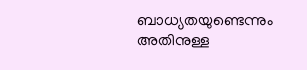ബാധ്യതയുണ്ടെന്നും അതിനുള്ള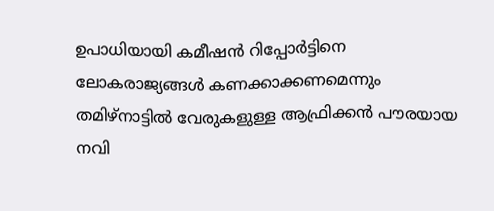ഉപാധിയായി കമീഷന്‍ റിപ്പോര്‍ട്ടിനെ ലോകരാജ്യങ്ങള്‍ കണക്കാക്കണമെന്നും തമിഴ്നാട്ടില്‍ വേരുകളുള്ള ആഫ്രിക്കന്‍ പ‍ൗരയായ നവി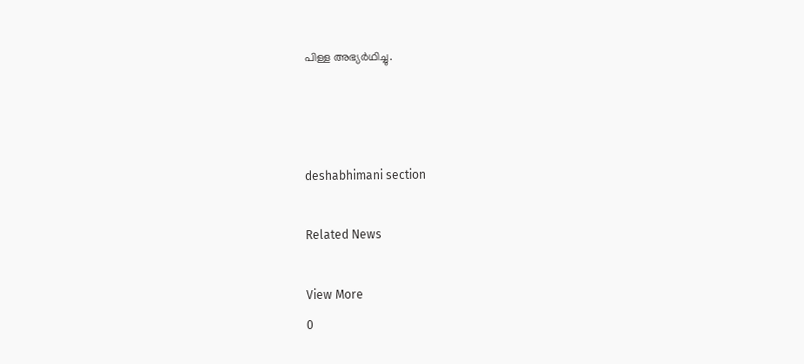പിള്ള അഭ്യര്‍ഥിച്ചു.



deshabhimani section

Related News

View More
0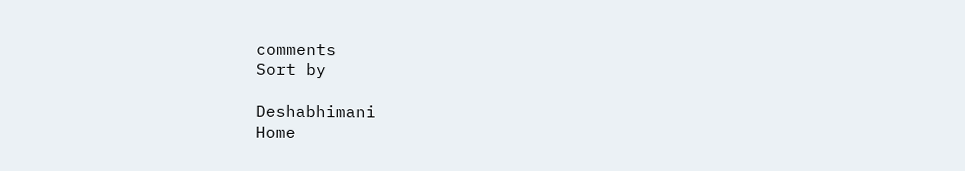comments
Sort by

Deshabhimani
Home